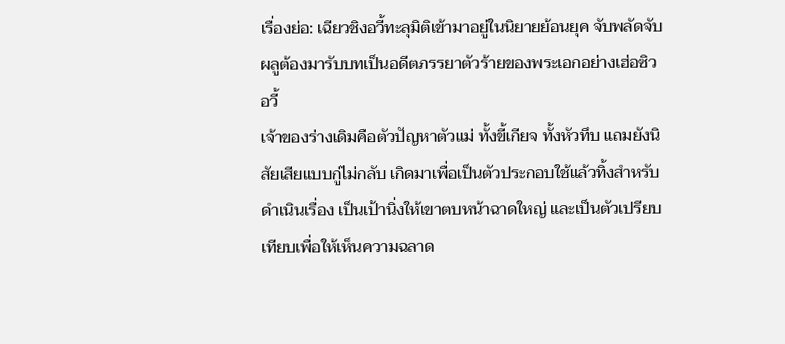เรื่องย่อ: เฉียวชิงอวี้ทะลุมิติเข้ามาอยู่ในนิยายย้อนยุค จับพลัดจับผลูต้องมารับบทเป็นอดีตภรรยาตัวร้ายของพระเอกอย่างเฮ่อซิวอวี้
เจ้าของร่างเดิมคือตัวปัญหาตัวแม่ ทั้งขี้เกียจ ทั้งหัวทึบ แถมยังนิสัยเสียแบบกู่ไม่กลับ เกิดมาเพื่อเป็นตัวประกอบใช้แล้วทิ้งสำหรับดำเนินเรื่อง เป็นเป้านิ่งให้เขาตบหน้าฉาดใหญ่ และเป็นตัวเปรียบเทียบเพื่อให้เห็นความฉลาด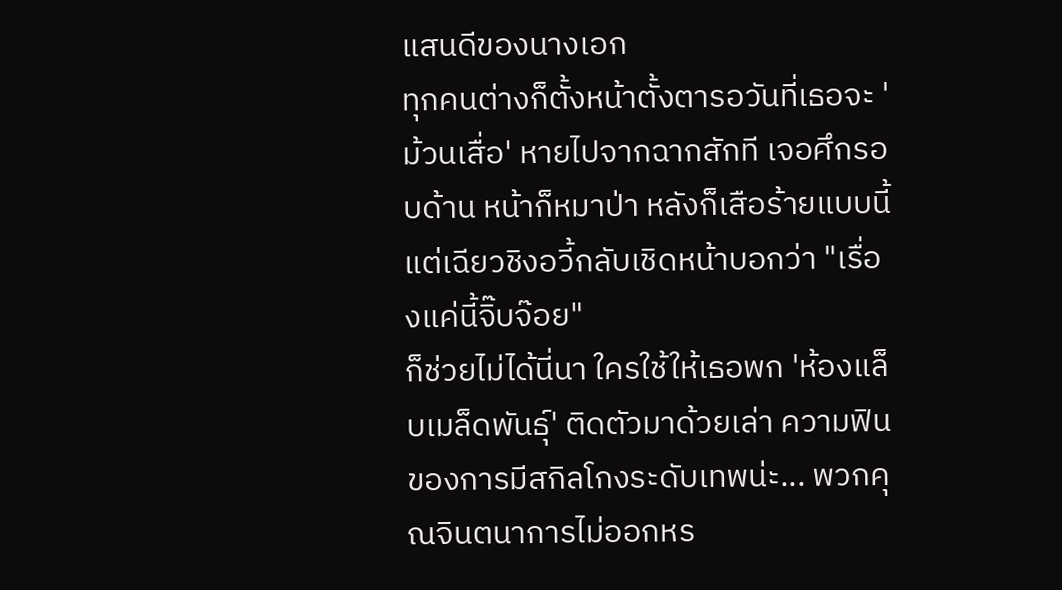แสนดีของนางเอก
ทุกคนต่างก็ตั้งหน้าตั้งตารอวันที่เธอจะ 'ม้วนเสื่อ' หายไปจากฉากสักที เจอศึกรอบด้าน หน้าก็หมาป่า หลังก็เสือร้ายแบบนี้ แต่เฉียวชิงอวี้กลับเชิดหน้าบอกว่า "เรื่องแค่นี้จิ๊บจ๊อย"
ก็ช่วยไม่ได้นี่นา ใครใช้ให้เธอพก 'ห้องแล็บเมล็ดพันธุ์' ติดตัวมาด้วยเล่า ความฟินของการมีสกิลโกงระดับเทพน่ะ... พวกคุณจินตนาการไม่ออกหร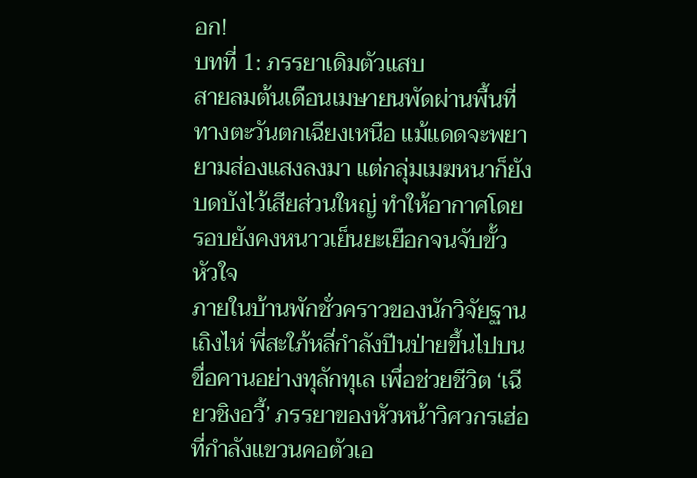อก!
บทที่ 1: ภรรยาเดิมตัวแสบ
สายลมต้นเดือนเมษายนพัดผ่านพื้นที่ทางตะวันตกเฉียงเหนือ แม้แดดจะพยายามส่องแสงลงมา แต่กลุ่มเมฆหนาก็ยังบดบังไว้เสียส่วนใหญ่ ทำให้อากาศโดยรอบยังคงหนาวเย็นยะเยือกจนจับขั้วหัวใจ
ภายในบ้านพักชั่วคราวของนักวิจัยฐานเถิงไห่ พี่สะใภ้หลี่กำลังปีนป่ายขึ้นไปบนขื่อคานอย่างทุลักทุเล เพื่อช่วยชีวิต ‘เฉียวชิงอวี้’ ภรรยาของหัวหน้าวิศวกรเฮ่อที่กำลังแขวนคอตัวเอ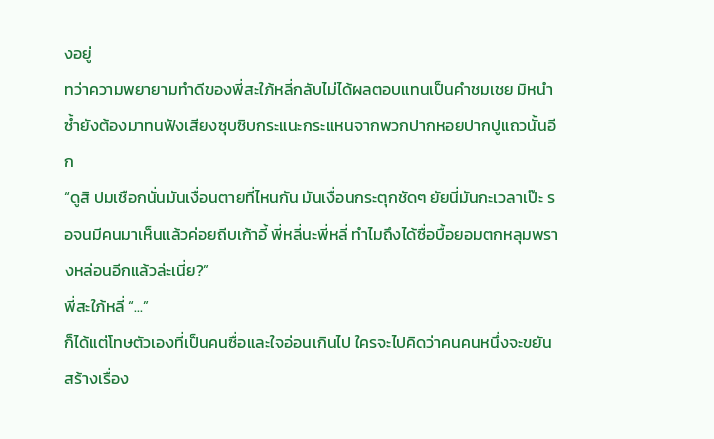งอยู่
ทว่าความพยายามทำดีของพี่สะใภ้หลี่กลับไม่ได้ผลตอบแทนเป็นคำชมเชย มิหนำซ้ำยังต้องมาทนฟังเสียงซุบซิบกระแนะกระแหนจากพวกปากหอยปากปูแถวนั้นอีก
“ดูสิ ปมเชือกนั่นมันเงื่อนตายที่ไหนกัน มันเงื่อนกระตุกชัดๆ ยัยนี่มันกะเวลาเป๊ะ รอจนมีคนมาเห็นแล้วค่อยถีบเก้าอี้ พี่หลี่นะพี่หลี่ ทำไมถึงได้ซื่อบื้อยอมตกหลุมพรางหล่อนอีกแล้วล่ะเนี่ย?”
พี่สะใภ้หลี่ “...”
ก็ได้แต่โทษตัวเองที่เป็นคนซื่อและใจอ่อนเกินไป ใครจะไปคิดว่าคนคนหนึ่งจะขยันสร้างเรื่อง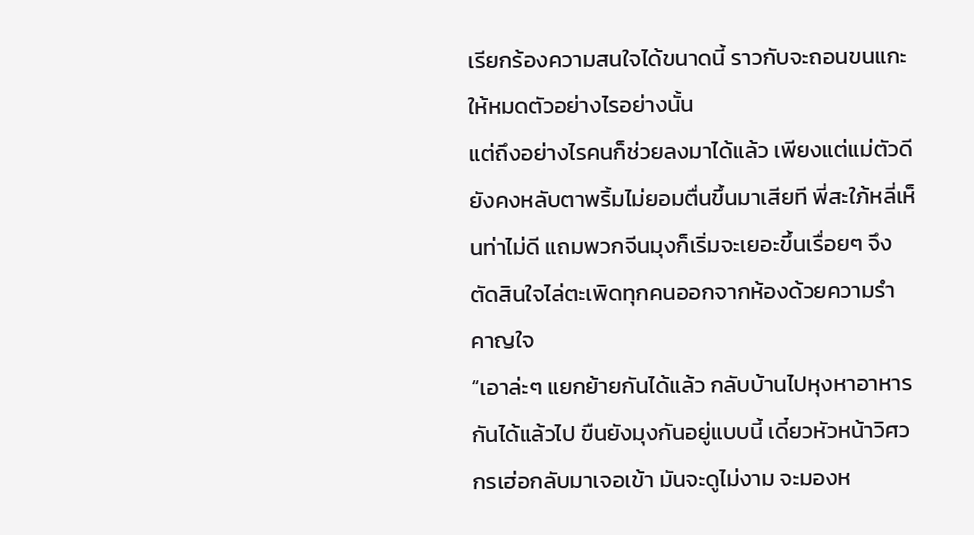เรียกร้องความสนใจได้ขนาดนี้ ราวกับจะถอนขนแกะให้หมดตัวอย่างไรอย่างนั้น
แต่ถึงอย่างไรคนก็ช่วยลงมาได้แล้ว เพียงแต่แม่ตัวดียังคงหลับตาพริ้มไม่ยอมตื่นขึ้นมาเสียที พี่สะใภ้หลี่เห็นท่าไม่ดี แถมพวกจีนมุงก็เริ่มจะเยอะขึ้นเรื่อยๆ จึงตัดสินใจไล่ตะเพิดทุกคนออกจากห้องด้วยความรำคาญใจ
“เอาล่ะๆ แยกย้ายกันได้แล้ว กลับบ้านไปหุงหาอาหารกันได้แล้วไป ขืนยังมุงกันอยู่แบบนี้ เดี๋ยวหัวหน้าวิศวกรเฮ่อกลับมาเจอเข้า มันจะดูไม่งาม จะมองห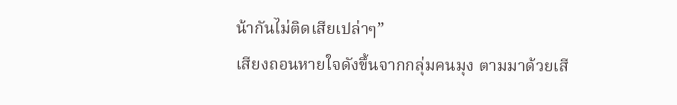น้ากันไม่ติดเสียเปล่าๆ”
เสียงถอนหายใจดังขึ้นจากกลุ่มคนมุง ตามมาด้วยเสี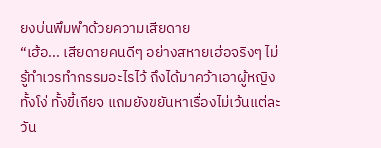ยงบ่นพึมพำด้วยความเสียดาย
“เฮ้อ... เสียดายคนดีๆ อย่างสหายเฮ่อจริงๆ ไม่รู้ทำเวรทำกรรมอะไรไว้ ถึงได้มาคว้าเอาผู้หญิงทั้งโง่ ทั้งขี้เกียจ แถมยังขยันหาเรื่องไม่เว้นแต่ละวัน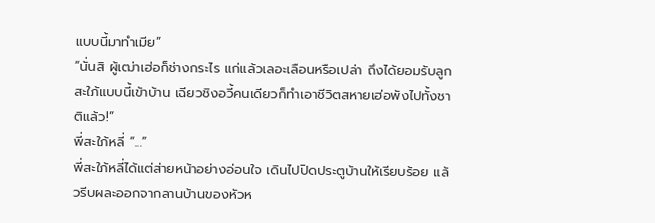แบบนี้มาทำเมีย”
“นั่นสิ ผู้เฒ่าเฮ่อก็ช่างกระไร แก่แล้วเลอะเลือนหรือเปล่า ถึงได้ยอมรับลูกสะใภ้แบบนี้เข้าบ้าน เฉียวชิงอวี้คนเดียวก็ทำเอาชีวิตสหายเฮ่อพังไปทั้งชาติแล้ว!”
พี่สะใภ้หลี่ “...”
พี่สะใภ้หลี่ได้แต่ส่ายหน้าอย่างอ่อนใจ เดินไปปิดประตูบ้านให้เรียบร้อย แล้วรีบผละออกจากลานบ้านของหัวห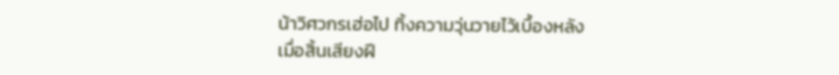น้าวิศวกรเฮ่อไป ทิ้งความวุ่นวายไว้เบื้องหลัง
เมื่อสิ้นเสียงฝี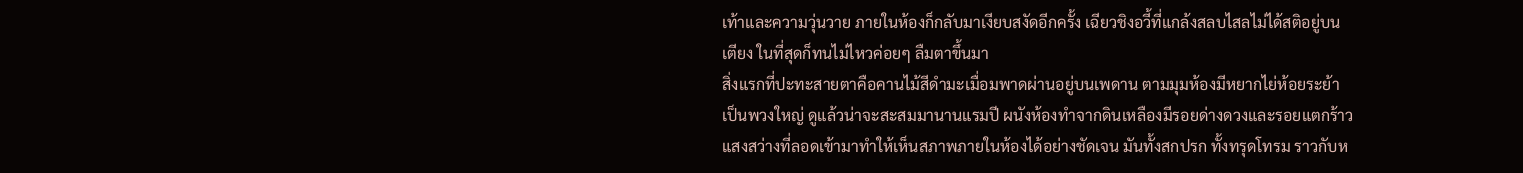เท้าและความวุ่นวาย ภายในห้องก็กลับมาเงียบสงัดอีกครั้ง เฉียวชิงอวี้ที่แกล้งสลบไสลไม่ได้สติอยู่บนเตียง ในที่สุดก็ทนไม่ไหวค่อยๆ ลืมตาขึ้นมา
สิ่งแรกที่ปะทะสายตาคือคานไม้สีดำมะเมื่อมพาดผ่านอยู่บนเพดาน ตามมุมห้องมีหยากไย่ห้อยระย้าเป็นพวงใหญ่ ดูแล้วน่าจะสะสมมานานแรมปี ผนังห้องทำจากดินเหลืองมีรอยด่างดวงและรอยแตกร้าว
แสงสว่างที่ลอดเข้ามาทำให้เห็นสภาพภายในห้องได้อย่างชัดเจน มันทั้งสกปรก ทั้งทรุดโทรม ราวกับห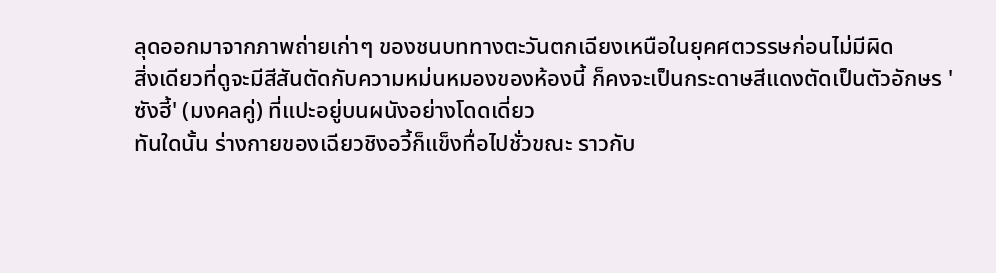ลุดออกมาจากภาพถ่ายเก่าๆ ของชนบททางตะวันตกเฉียงเหนือในยุคศตวรรษก่อนไม่มีผิด
สิ่งเดียวที่ดูจะมีสีสันตัดกับความหม่นหมองของห้องนี้ ก็คงจะเป็นกระดาษสีแดงตัดเป็นตัวอักษร 'ซังฮี้' (มงคลคู่) ที่แปะอยู่บนผนังอย่างโดดเดี่ยว
ทันใดนั้น ร่างกายของเฉียวชิงอวี้ก็แข็งทื่อไปชั่วขณะ ราวกับ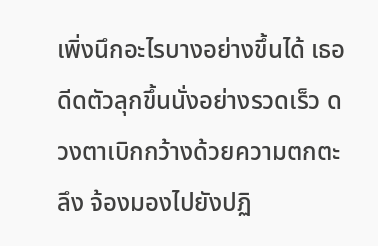เพิ่งนึกอะไรบางอย่างขึ้นได้ เธอดีดตัวลุกขึ้นนั่งอย่างรวดเร็ว ดวงตาเบิกกว้างด้วยความตกตะลึง จ้องมองไปยังปฏิ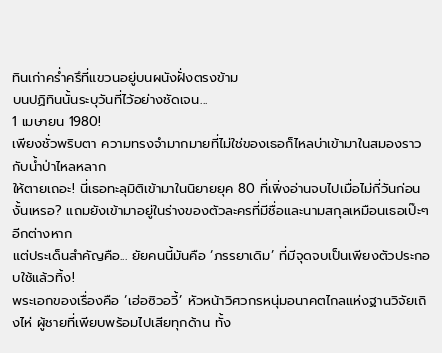ทินเก่าคร่ำครึที่แขวนอยู่บนผนังฝั่งตรงข้าม
บนปฏิทินนั้นระบุวันที่ไว้อย่างชัดเจน...
1 เมษายน 1980!
เพียงชั่วพริบตา ความทรงจำมากมายที่ไม่ใช่ของเธอก็ไหลบ่าเข้ามาในสมองราวกับน้ำป่าไหลหลาก
ให้ตายเถอะ! นี่เธอทะลุมิติเข้ามาในนิยายยุค 80 ที่เพิ่งอ่านจบไปเมื่อไม่กี่วันก่อนงั้นเหรอ? แถมยังเข้ามาอยู่ในร่างของตัวละครที่มีชื่อและนามสกุลเหมือนเธอเป๊ะๆ อีกต่างหาก
แต่ประเด็นสำคัญคือ... ยัยคนนี้มันคือ ‘ภรรยาเดิม’ ที่มีจุดจบเป็นเพียงตัวประกอบใช้แล้วทิ้ง!
พระเอกของเรื่องคือ ‘เฮ่อซิวอวี้’ หัวหน้าวิศวกรหนุ่มอนาคตไกลแห่งฐานวิจัยเถิงไห่ ผู้ชายที่เพียบพร้อมไปเสียทุกด้าน ทั้ง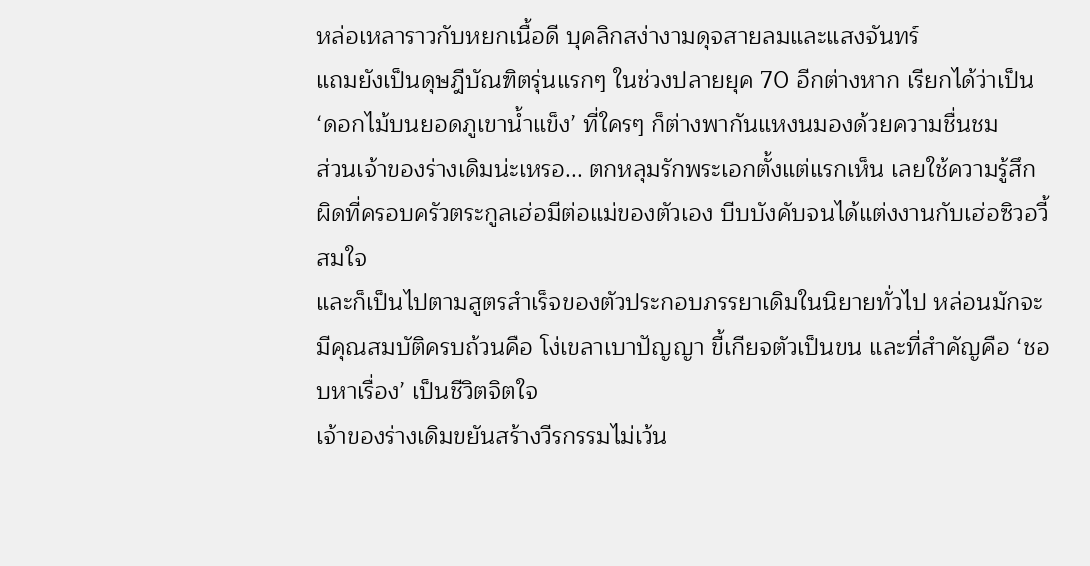หล่อเหลาราวกับหยกเนื้อดี บุคลิกสง่างามดุจสายลมและแสงจันทร์
แถมยังเป็นดุษฎีบัณฑิตรุ่นแรกๆ ในช่วงปลายยุค 70 อีกต่างหาก เรียกได้ว่าเป็น ‘ดอกไม้บนยอดภูเขาน้ำแข็ง’ ที่ใครๆ ก็ต่างพากันแหงนมองด้วยความชื่นชม
ส่วนเจ้าของร่างเดิมน่ะเหรอ... ตกหลุมรักพระเอกตั้งแต่แรกเห็น เลยใช้ความรู้สึกผิดที่ครอบครัวตระกูลเฮ่อมีต่อแม่ของตัวเอง บีบบังคับจนได้แต่งงานกับเฮ่อซิวอวี้สมใจ
และก็เป็นไปตามสูตรสำเร็จของตัวประกอบภรรยาเดิมในนิยายทั่วไป หล่อนมักจะมีคุณสมบัติครบถ้วนคือ โง่เขลาเบาปัญญา ขี้เกียจตัวเป็นขน และที่สำคัญคือ ‘ชอบหาเรื่อง’ เป็นชีวิตจิตใจ
เจ้าของร่างเดิมขยันสร้างวีรกรรมไม่เว้น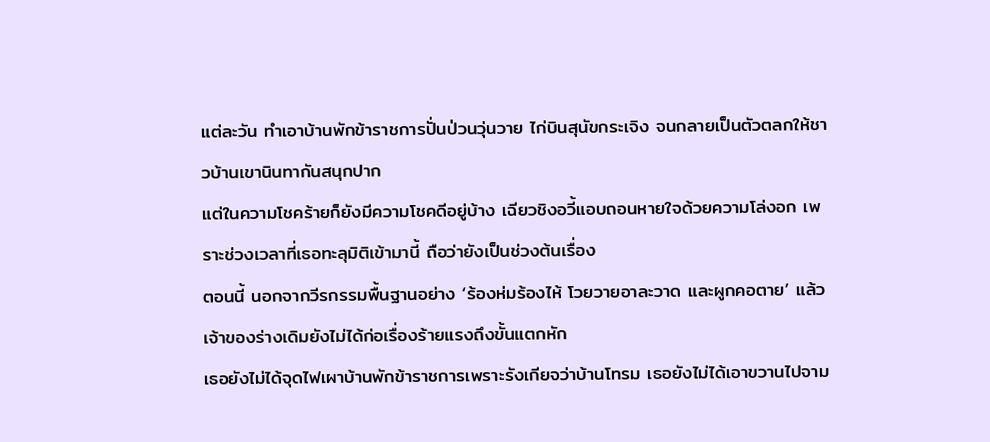แต่ละวัน ทำเอาบ้านพักข้าราชการปั่นป่วนวุ่นวาย ไก่บินสุนัขกระเจิง จนกลายเป็นตัวตลกให้ชาวบ้านเขานินทากันสนุกปาก
แต่ในความโชคร้ายก็ยังมีความโชคดีอยู่บ้าง เฉียวชิงอวี้แอบถอนหายใจด้วยความโล่งอก เพราะช่วงเวลาที่เธอทะลุมิติเข้ามานี้ ถือว่ายังเป็นช่วงต้นเรื่อง
ตอนนี้ นอกจากวีรกรรมพื้นฐานอย่าง ‘ร้องห่มร้องไห้ โวยวายอาละวาด และผูกคอตาย’ แล้ว เจ้าของร่างเดิมยังไม่ได้ก่อเรื่องร้ายแรงถึงขั้นแตกหัก
เธอยังไม่ได้จุดไฟเผาบ้านพักข้าราชการเพราะรังเกียจว่าบ้านโทรม เธอยังไม่ได้เอาขวานไปจาม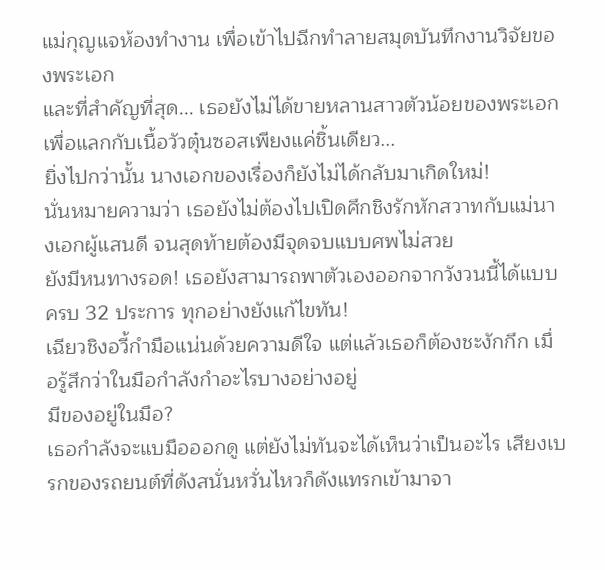แม่กุญแจห้องทำงาน เพื่อเข้าไปฉีกทำลายสมุดบันทึกงานวิจัยของพระเอก
และที่สำคัญที่สุด... เธอยังไม่ได้ขายหลานสาวตัวน้อยของพระเอก เพื่อแลกกับเนื้อวัวตุ๋นซอสเพียงแค่ชิ้นเดียว...
ยิ่งไปกว่านั้น นางเอกของเรื่องก็ยังไม่ได้กลับมาเกิดใหม่!
นั่นหมายความว่า เธอยังไม่ต้องไปเปิดศึกชิงรักหักสวาทกับแม่นางเอกผู้แสนดี จนสุดท้ายต้องมีจุดจบแบบศพไม่สวย
ยังมีหนทางรอด! เธอยังสามารถพาตัวเองออกจากวังวนนี้ได้แบบครบ 32 ประการ ทุกอย่างยังแก้ไขทัน!
เฉียวชิงอวี้กำมือแน่นด้วยความดีใจ แต่แล้วเธอก็ต้องชะงักกึก เมื่อรู้สึกว่าในมือกำลังกำอะไรบางอย่างอยู่
มีของอยู่ในมือ?
เธอกำลังจะแบมือออกดู แต่ยังไม่ทันจะได้เห็นว่าเป็นอะไร เสียงเบรกของรถยนต์ที่ดังสนั่นหวั่นไหวก็ดังแทรกเข้ามาจา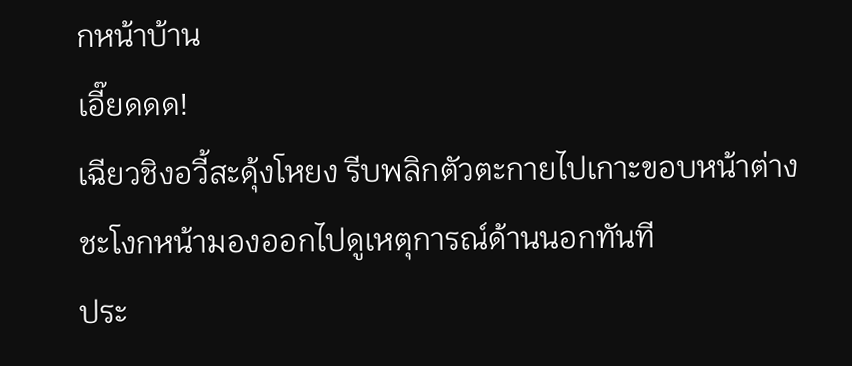กหน้าบ้าน
เอี๊ยดดด!
เฉียวชิงอวี้สะดุ้งโหยง รีบพลิกตัวตะกายไปเกาะขอบหน้าต่าง ชะโงกหน้ามองออกไปดูเหตุการณ์ด้านนอกทันที
ประ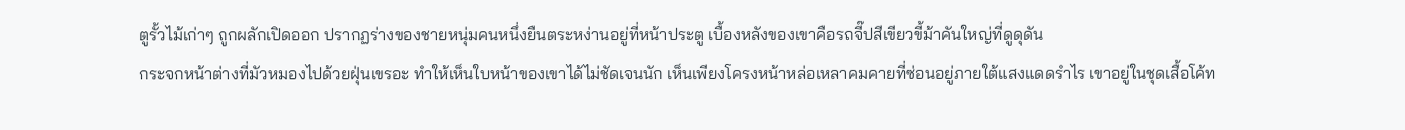ตูรั้วไม้เก่าๆ ถูกผลักเปิดออก ปรากฏร่างของชายหนุ่มคนหนึ่งยืนตระหง่านอยู่ที่หน้าประตู เบื้องหลังของเขาคือรถจี๊ปสีเขียวขี้ม้าคันใหญ่ที่ดูดุดัน
กระจกหน้าต่างที่มัวหมองไปด้วยฝุ่นเขรอะ ทำให้เห็นใบหน้าของเขาได้ไม่ชัดเจนนัก เห็นเพียงโครงหน้าหล่อเหลาคมคายที่ซ่อนอยู่ภายใต้แสงแดดรำไร เขาอยู่ในชุดเสื้อโค้ท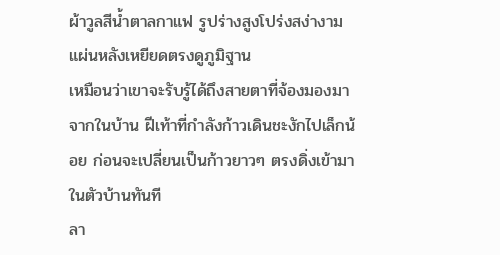ผ้าวูลสีน้ำตาลกาแฟ รูปร่างสูงโปร่งสง่างาม แผ่นหลังเหยียดตรงดูภูมิฐาน
เหมือนว่าเขาจะรับรู้ได้ถึงสายตาที่จ้องมองมาจากในบ้าน ฝีเท้าที่กำลังก้าวเดินชะงักไปเล็กน้อย ก่อนจะเปลี่ยนเป็นก้าวยาวๆ ตรงดิ่งเข้ามาในตัวบ้านทันที
ลา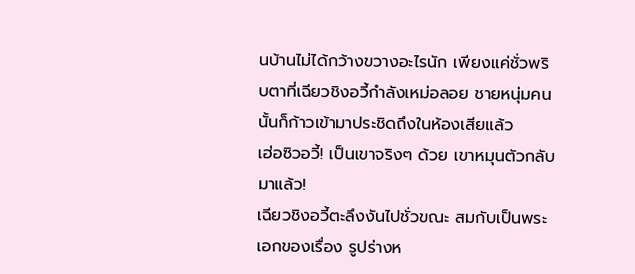นบ้านไม่ได้กว้างขวางอะไรนัก เพียงแค่ชั่วพริบตาที่เฉียวชิงอวี้กำลังเหม่อลอย ชายหนุ่มคนนั้นก็ก้าวเข้ามาประชิดถึงในห้องเสียแล้ว
เฮ่อซิวอวี้! เป็นเขาจริงๆ ด้วย เขาหมุนตัวกลับมาแล้ว!
เฉียวชิงอวี้ตะลึงงันไปชั่วขณะ สมกับเป็นพระเอกของเรื่อง รูปร่างห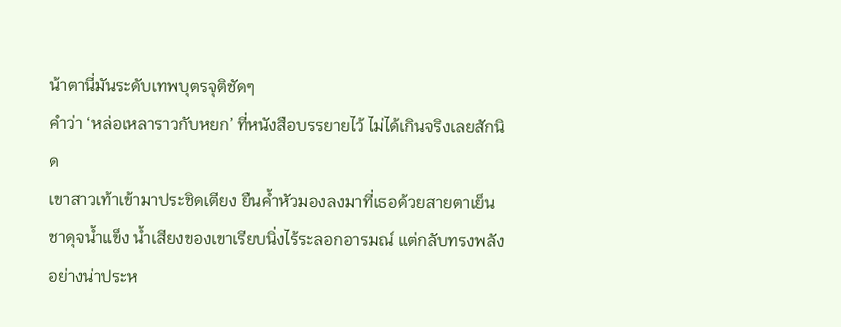น้าตานี่มันระดับเทพบุตรจุติชัดๆ
คำว่า ‘หล่อเหลาราวกับหยก’ ที่หนังสือบรรยายไว้ ไม่ได้เกินจริงเลยสักนิด
เขาสาวเท้าเข้ามาประชิดเตียง ยืนค้ำหัวมองลงมาที่เธอด้วยสายตาเย็นชาดุจน้ำแข็ง น้ำเสียงของเขาเรียบนิ่งไร้ระลอกอารมณ์ แต่กลับทรงพลังอย่างน่าประห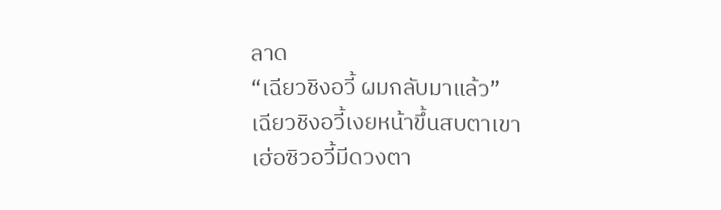ลาด
“เฉียวชิงอวี้ ผมกลับมาแล้ว”
เฉียวชิงอวี้เงยหน้าขึ้นสบตาเขา
เฮ่อซิวอวี้มีดวงตา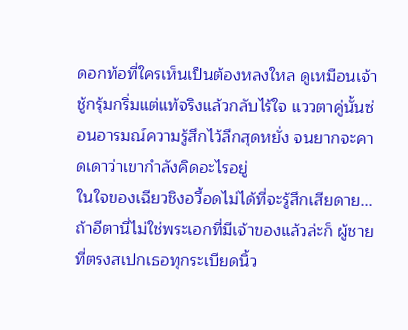ดอกท้อที่ใครเห็นเป็นต้องหลงใหล ดูเหมือนเจ้าชู้กรุ้มกริ่มแต่แท้จริงแล้วกลับไร้ใจ แววตาคู่นั้นซ่อนอารมณ์ความรู้สึกไว้ลึกสุดหยั่ง จนยากจะคาดเดาว่าเขากำลังคิดอะไรอยู่
ในใจของเฉียวชิงอวี้อดไม่ได้ที่จะรู้สึกเสียดาย... ถ้าอีตานี่ไม่ใช่พระเอกที่มีเจ้าของแล้วล่ะก็ ผู้ชายที่ตรงสเปกเธอทุกระเบียดนิ้ว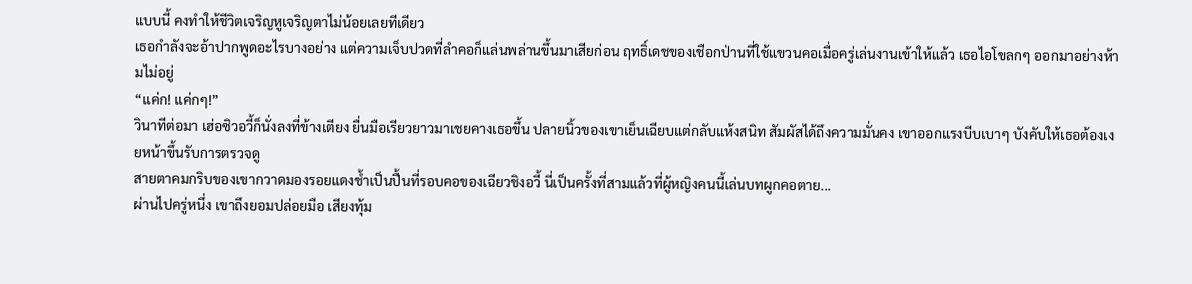แบบนี้ คงทำให้ชีวิตเจริญหูเจริญตาไม่น้อยเลยทีเดียว
เธอกำลังจะอ้าปากพูดอะไรบางอย่าง แต่ความเจ็บปวดที่ลำคอก็แล่นพล่านขึ้นมาเสียก่อน ฤทธิ์เดชของเชือกป่านที่ใช้แขวนคอเมื่อครู่เล่นงานเข้าให้แล้ว เธอไอโขลกๆ ออกมาอย่างห้ามไม่อยู่
“แค่ก! แค่กๆ!”
วินาทีต่อมา เฮ่อซิวอวี้ก็นั่งลงที่ข้างเตียง ยื่นมือเรียวยาวมาเชยคางเธอขึ้น ปลายนิ้วของเขาเย็นเฉียบแต่กลับแห้งสนิท สัมผัสได้ถึงความมั่นคง เขาออกแรงบีบเบาๆ บังคับให้เธอต้องเงยหน้าขึ้นรับการตรวจดู
สายตาคมกริบของเขากวาดมองรอยแดงช้ำเป็นปื้นที่รอบคอของเฉียวชิงอวี้ นี่เป็นครั้งที่สามแล้วที่ผู้หญิงคนนี้เล่นบทผูกคอตาย...
ผ่านไปครู่หนึ่ง เขาถึงยอมปล่อยมือ เสียงทุ้ม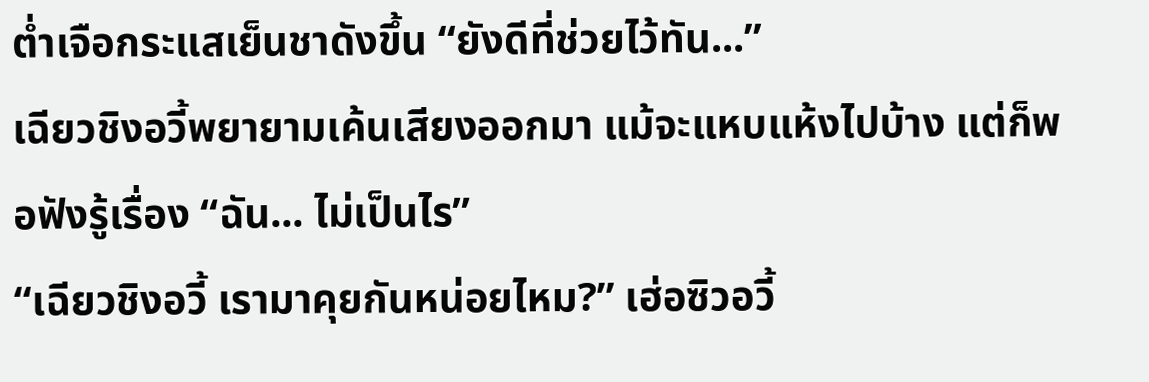ต่ำเจือกระแสเย็นชาดังขึ้น “ยังดีที่ช่วยไว้ทัน...”
เฉียวชิงอวี้พยายามเค้นเสียงออกมา แม้จะแหบแห้งไปบ้าง แต่ก็พอฟังรู้เรื่อง “ฉัน... ไม่เป็นไร”
“เฉียวชิงอวี้ เรามาคุยกันหน่อยไหม?” เฮ่อซิวอวี้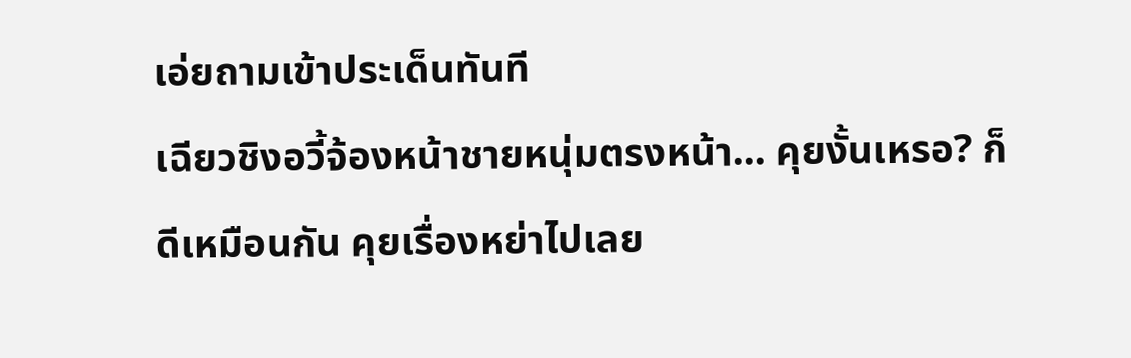เอ่ยถามเข้าประเด็นทันที
เฉียวชิงอวี้จ้องหน้าชายหนุ่มตรงหน้า... คุยงั้นเหรอ? ก็ดีเหมือนกัน คุยเรื่องหย่าไปเลย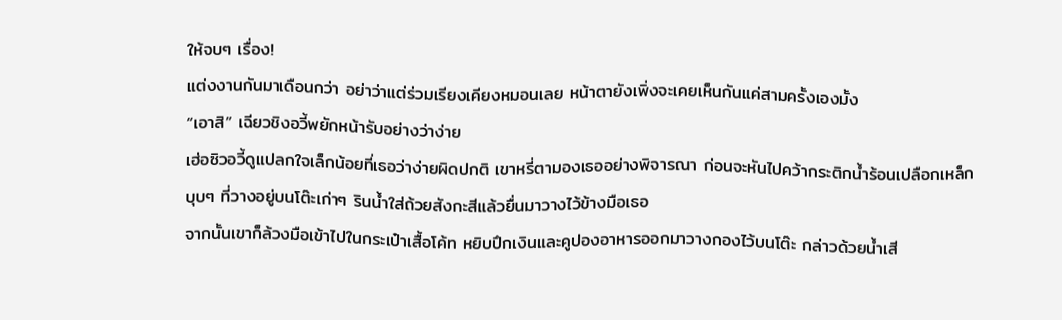ให้จบๆ เรื่อง!
แต่งงานกันมาเดือนกว่า อย่าว่าแต่ร่วมเรียงเคียงหมอนเลย หน้าตายังเพิ่งจะเคยเห็นกันแค่สามครั้งเองมั้ง
“เอาสิ” เฉียวชิงอวี้พยักหน้ารับอย่างว่าง่าย
เฮ่อซิวอวี้ดูแปลกใจเล็กน้อยที่เธอว่าง่ายผิดปกติ เขาหรี่ตามองเธออย่างพิจารณา ก่อนจะหันไปคว้ากระติกน้ำร้อนเปลือกเหล็กบุบๆ ที่วางอยู่บนโต๊ะเก่าๆ รินน้ำใส่ถ้วยสังกะสีแล้วยื่นมาวางไว้ข้างมือเธอ
จากนั้นเขาก็ล้วงมือเข้าไปในกระเป๋าเสื้อโค้ท หยิบปึกเงินและคูปองอาหารออกมาวางกองไว้บนโต๊ะ กล่าวด้วยน้ำเสี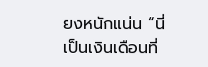ยงหนักแน่น “นี่เป็นเงินเดือนที่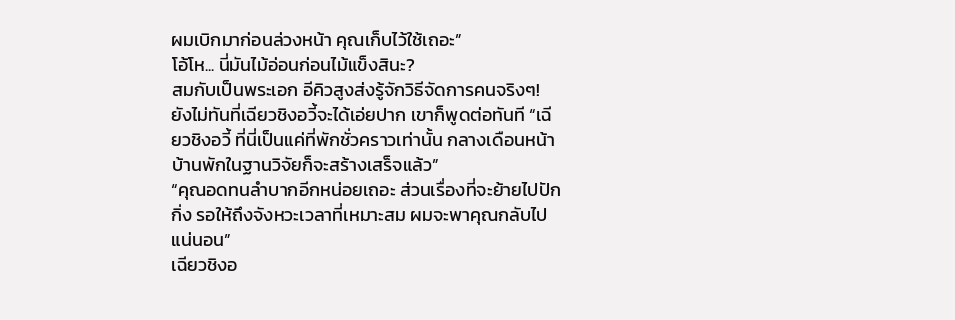ผมเบิกมาก่อนล่วงหน้า คุณเก็บไว้ใช้เถอะ”
โอ้โห... นี่มันไม้อ่อนก่อนไม้แข็งสินะ?
สมกับเป็นพระเอก อีคิวสูงส่งรู้จักวิธีจัดการคนจริงๆ!
ยังไม่ทันที่เฉียวชิงอวี้จะได้เอ่ยปาก เขาก็พูดต่อทันที “เฉียวชิงอวี้ ที่นี่เป็นแค่ที่พักชั่วคราวเท่านั้น กลางเดือนหน้าบ้านพักในฐานวิจัยก็จะสร้างเสร็จแล้ว”
“คุณอดทนลำบากอีกหน่อยเถอะ ส่วนเรื่องที่จะย้ายไปปักกิ่ง รอให้ถึงจังหวะเวลาที่เหมาะสม ผมจะพาคุณกลับไปแน่นอน”
เฉียวชิงอ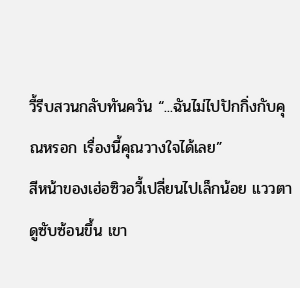วี้รีบสวนกลับทันควัน “...ฉันไม่ไปปักกิ่งกับคุณหรอก เรื่องนี้คุณวางใจได้เลย”
สีหน้าของเฮ่อซิวอวี้เปลี่ยนไปเล็กน้อย แววตาดูซับซ้อนขึ้น เขา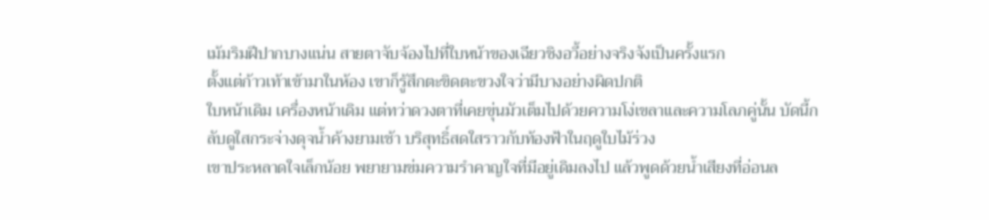เม้มริมฝีปากบางแน่น สายตาจับจ้องไปที่ใบหน้าของเฉียวชิงอวี้อย่างจริงจังเป็นครั้งแรก
ตั้งแต่ก้าวเท้าเข้ามาในห้อง เขาก็รู้สึกตะขิดตะขวงใจว่ามีบางอย่างผิดปกติ
ใบหน้าเดิม เครื่องหน้าเดิม แต่ทว่าดวงตาที่เคยขุ่นมัวเต็มไปด้วยความโง่เขลาและความโลภคู่นั้น บัดนี้กลับดูใสกระจ่างดุจน้ำค้างยามเช้า บริสุทธิ์สดใสราวกับท้องฟ้าในฤดูใบไม้ร่วง
เขาประหลาดใจเล็กน้อย พยายามข่มความรำคาญใจที่มีอยู่เดิมลงไป แล้วพูดด้วยน้ำเสียงที่อ่อนล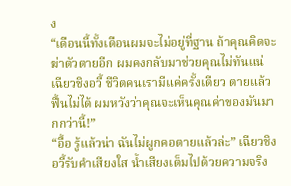ง
“เดือนนี้ทั้งเดือนผมจะไม่อยู่ที่ฐาน ถ้าคุณคิดจะฆ่าตัวตายอีก ผมคงกลับมาช่วยคุณไม่ทันแน่ เฉียวชิงอวี้ ชีวิตคนเรามีแค่ครั้งเดียว ตายแล้วฟื้นไม่ได้ ผมหวังว่าคุณจะเห็นคุณค่าของมันมากกว่านี้!”
“อื้อ รู้แล้วน่า ฉันไม่ผูกคอตายแล้วล่ะ” เฉียวชิงอวี้รับคำเสียงใส น้ำเสียงเต็มไปด้วยความจริง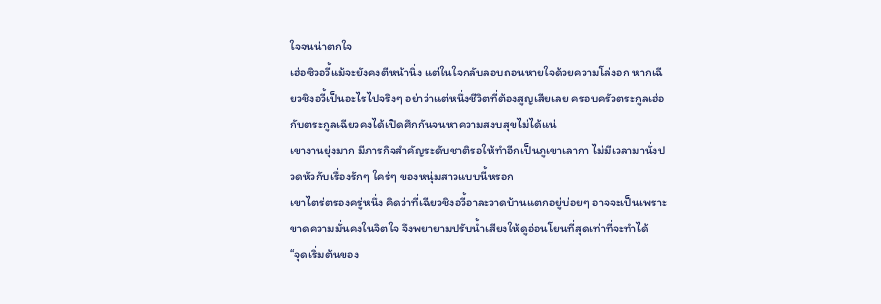ใจจนน่าตกใจ
เฮ่อซิวอวี้แม้จะยังคงตีหน้านิ่ง แต่ในใจกลับลอบถอนหายใจด้วยความโล่งอก หากเฉียวชิงอวี้เป็นอะไรไปจริงๆ อย่าว่าแต่หนึ่งชีวิตที่ต้องสูญเสียเลย ครอบครัวตระกูลเฮ่อกับตระกูลเฉียวคงได้เปิดศึกกันจนหาความสงบสุขไม่ได้แน่
เขางานยุ่งมาก มีภารกิจสำคัญระดับชาติรอให้ทำอีกเป็นภูเขาเลากา ไม่มีเวลามานั่งปวดหัวกับเรื่องรักๆ ใคร่ๆ ของหนุ่มสาวแบบนี้หรอก
เขาไตร่ตรองครู่หนึ่ง คิดว่าที่เฉียวชิงอวี้อาละวาดบ้านแตกอยู่บ่อยๆ อาจจะเป็นเพราะขาดความมั่นคงในจิตใจ จึงพยายามปรับน้ำเสียงให้ดูอ่อนโยนที่สุดเท่าที่จะทำได้
“จุดเริ่มต้นของ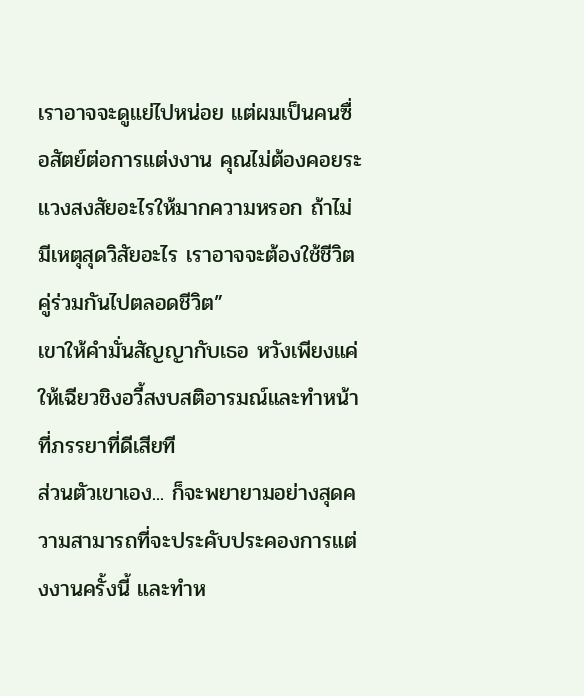เราอาจจะดูแย่ไปหน่อย แต่ผมเป็นคนซื่อสัตย์ต่อการแต่งงาน คุณไม่ต้องคอยระแวงสงสัยอะไรให้มากความหรอก ถ้าไม่มีเหตุสุดวิสัยอะไร เราอาจจะต้องใช้ชีวิตคู่ร่วมกันไปตลอดชีวิต”
เขาให้คำมั่นสัญญากับเธอ หวังเพียงแค่ให้เฉียวชิงอวี้สงบสติอารมณ์และทำหน้าที่ภรรยาที่ดีเสียที
ส่วนตัวเขาเอง... ก็จะพยายามอย่างสุดความสามารถที่จะประคับประคองการแต่งงานครั้งนี้ และทำห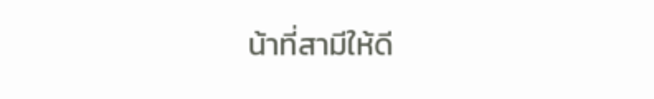น้าที่สามีให้ดี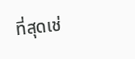ที่สุดเช่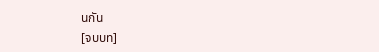นกัน
[จบบท]